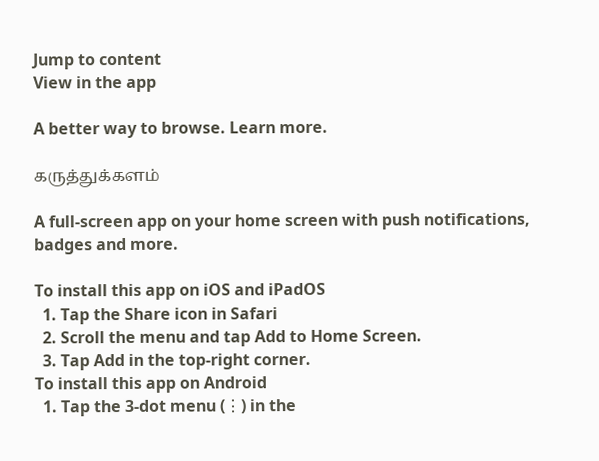Jump to content
View in the app

A better way to browse. Learn more.

கருத்துக்களம்

A full-screen app on your home screen with push notifications, badges and more.

To install this app on iOS and iPadOS
  1. Tap the Share icon in Safari
  2. Scroll the menu and tap Add to Home Screen.
  3. Tap Add in the top-right corner.
To install this app on Android
  1. Tap the 3-dot menu (⋮) in the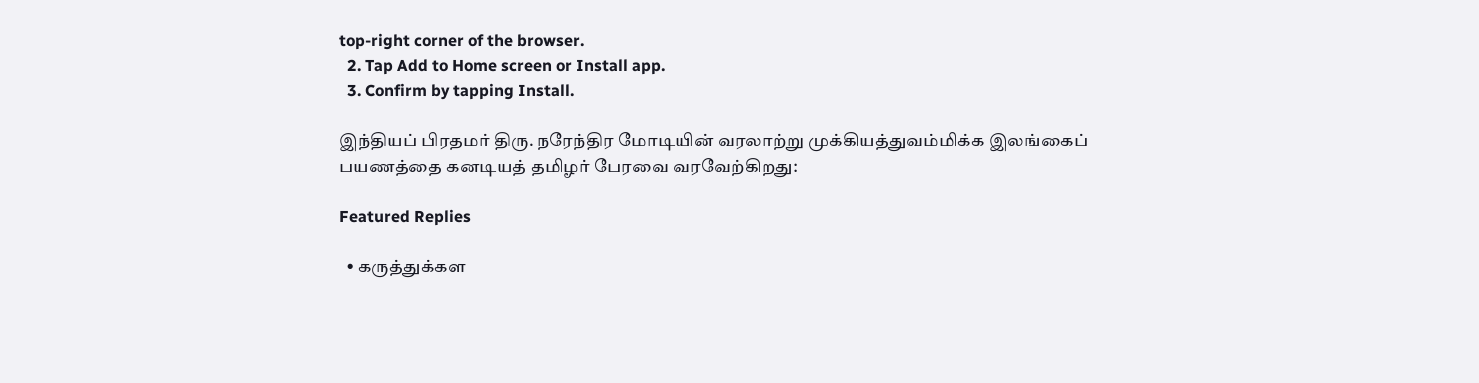top-right corner of the browser.
  2. Tap Add to Home screen or Install app.
  3. Confirm by tapping Install.

இந்தியப் பிரதமர் திரு. நரேந்திர மோடியின் வரலாற்று முக்கியத்துவம்மிக்க இலங்கைப் பயணத்தை கனடியத் தமிழர் பேரவை வரவேற்கிறது:

Featured Replies

  • கருத்துக்கள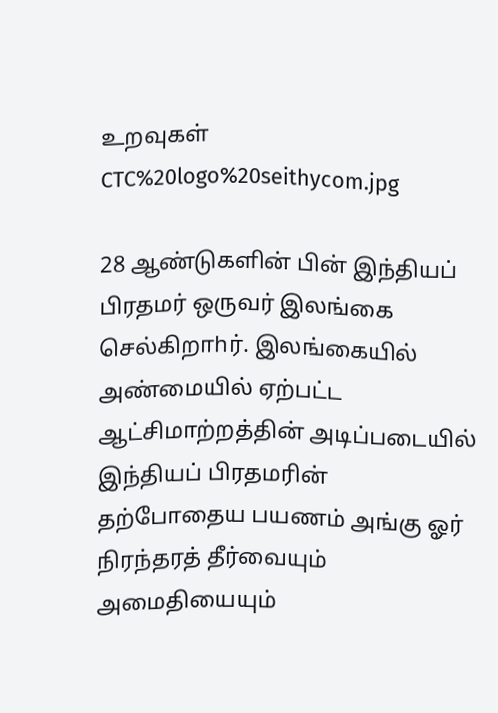உறவுகள்
CTC%20logo%20seithycom.jpg

28 ஆண்டுகளின் பின் இந்தியப் பிரதமர் ஒருவர் இலங்கை செல்கிறாhர். இலங்கையில் அண்மையில் ஏற்பட்ட ஆட்சிமாற்றத்தின் அடிப்படையில் இந்தியப் பிரதமரின் தற்போதைய பயணம் அங்கு ஓர் நிரந்தரத் தீர்வையும் அமைதியையும்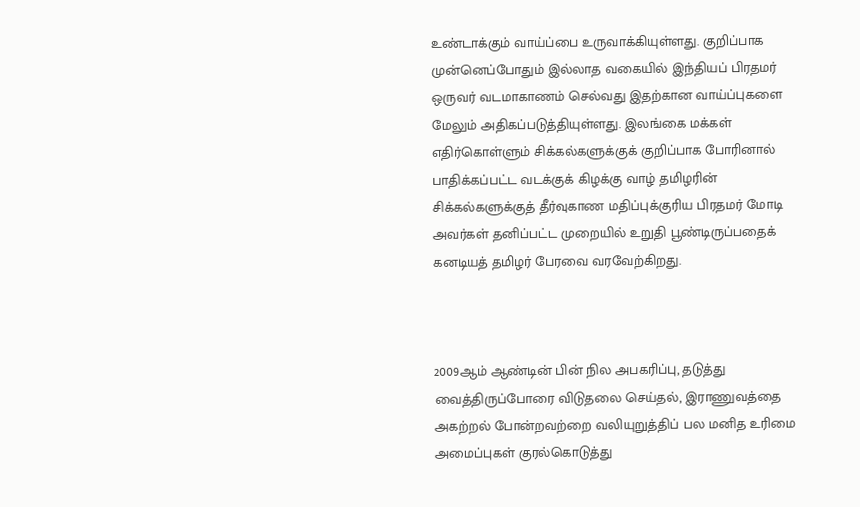உண்டாக்கும் வாய்ப்பை உருவாக்கியுள்ளது. குறிப்பாக முன்னெப்போதும் இல்லாத வகையில் இந்தியப் பிரதமர் ஒருவர் வடமாகாணம் செல்வது இதற்கான வாய்ப்புகளை மேலும் அதிகப்படுத்தியுள்ளது. இலங்கை மக்கள் எதிர்கொள்ளும் சிக்கல்களுக்குக் குறிப்பாக போரினால் பாதிக்கப்பட்ட வடக்குக் கிழக்கு வாழ் தமிழரின் சிக்கல்களுக்குத் தீர்வுகாண மதிப்புக்குரிய பிரதமர் மோடி அவர்கள் தனிப்பட்ட முறையில் உறுதி பூண்டிருப்பதைக் கனடியத் தமிழர் பேரவை வரவேற்கிறது.



2009ஆம் ஆண்டின் பின் நில அபகரிப்பு, தடுத்து வைத்திருப்போரை விடுதலை செய்தல், இராணுவத்தை அகற்றல் போன்றவற்றை வலியுறுத்திப் பல மனித உரிமை அமைப்புகள் குரல்கொடுத்து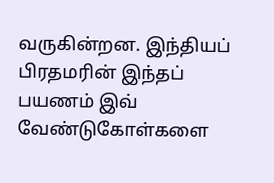வருகின்றன. இந்தியப் பிரதமரின் இந்தப் பயணம் இவ் வேண்டுகோள்களை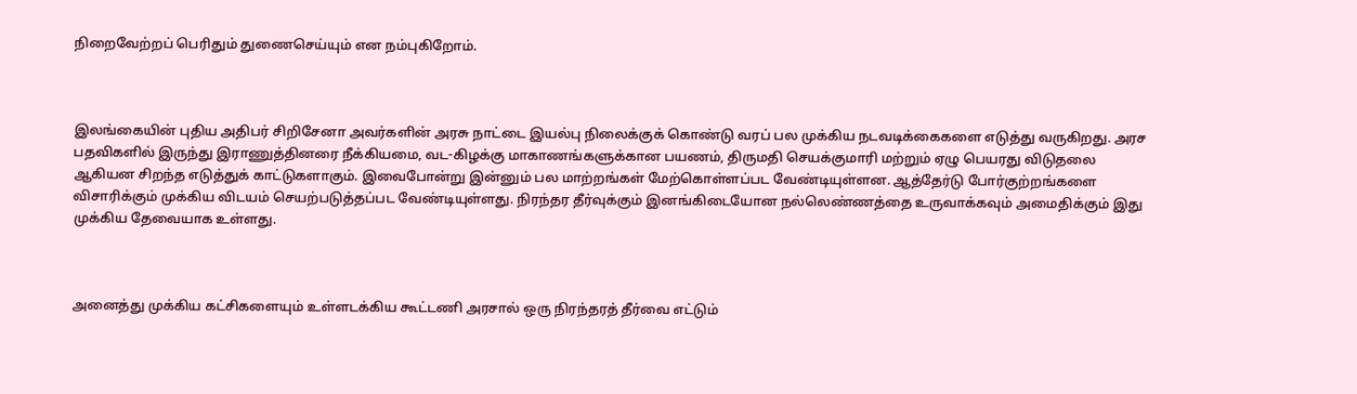நிறைவேற்றப் பெரிதும் துணைசெய்யும் என நம்புகிறோம்.



இலங்கையின் புதிய அதிபர் சிறிசேனா அவர்களின் அரசு நாட்டை இயல்பு நிலைக்குக் கொண்டு வரப் பல முக்கிய நடவடிக்கைகளை எடுத்து வருகிறது. அரச பதவிகளில் இருந்து இராணுத்தினரை நீக்கியமை, வட-கிழக்கு மாகாணங்களுக்கான பயணம், திருமதி செயக்குமாரி மற்றும் ஏழு பெயரது விடுதலை ஆகியன சிறந்த எடுத்துக் காட்டுகளாகும். இவைபோன்று இன்னும் பல மாற்றங்கள் மேற்கொள்ளப்பட வேண்டியுள்ளன. ஆத்தேர்டு போர்குற்றங்களை விசாரிக்கும் முக்கிய விடயம் செயற்படுத்தப்பட வேண்டியுள்ளது. நிரந்தர தீர்வுக்கும் இனங்கிடையோன நல்லெண்ணத்தை உருவாக்கவும் அமைதிக்கும் இது முக்கிய தேவையாக உள்ளது.



அனைத்து முக்கிய கட்சிகளையும் உள்ளடக்கிய கூட்டணி அரசால் ஒரு நிரந்தரத் தீர்வை எட்டும்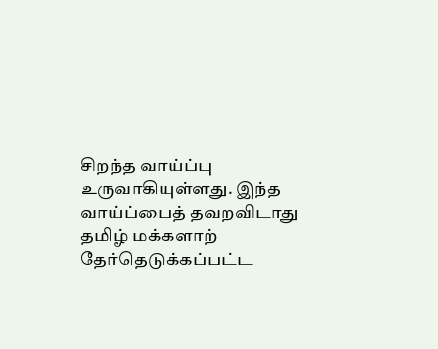சிறந்த வாய்ப்பு உருவாகியுள்ளது. இந்த வாய்ப்பைத் தவறவிடாது தமிழ் மக்களாற் தேர்தெடுக்கப்பட்ட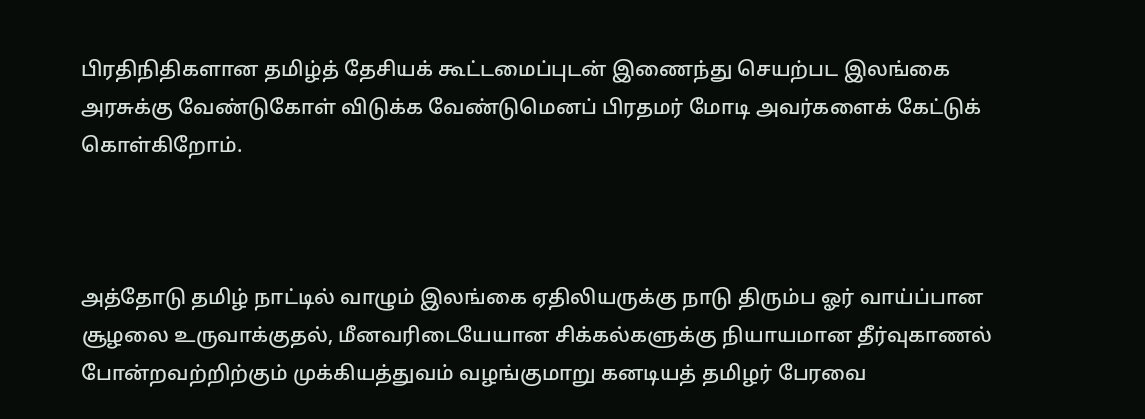பிரதிநிதிகளான தமிழ்த் தேசியக் கூட்டமைப்புடன் இணைந்து செயற்பட இலங்கை அரசுக்கு வேண்டுகோள் விடுக்க வேண்டுமெனப் பிரதமர் மோடி அவர்களைக் கேட்டுக் கொள்கிறோம்.



அத்தோடு தமிழ் நாட்டில் வாழும் இலங்கை ஏதிலியருக்கு நாடு திரும்ப ஓர் வாய்ப்பான சூழலை உருவாக்குதல், மீனவரிடையேயான சிக்கல்களுக்கு நியாயமான தீர்வுகாணல் போன்றவற்றிற்கும் முக்கியத்துவம் வழங்குமாறு கனடியத் தமிழர் பேரவை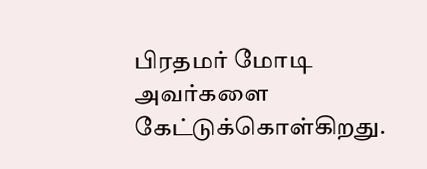பிரதமர் மோடி அவர்களை கேட்டுக்கொள்கிறது.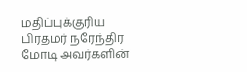மதிப்புக்குரிய பிரதமர் நரேந்திர மோடி அவர்களின்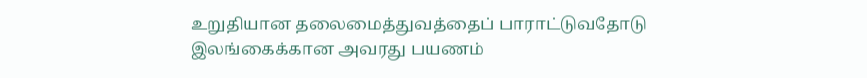உறுதியான தலைமைத்துவத்தைப் பாராட்டுவதோடு இலங்கைக்கான அவரது பயணம்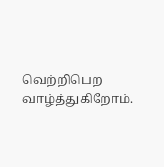வெற்றிபெற வாழ்த்துகிறோம்.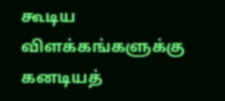கூடிய விளக்கங்களுக்கு கனடியத்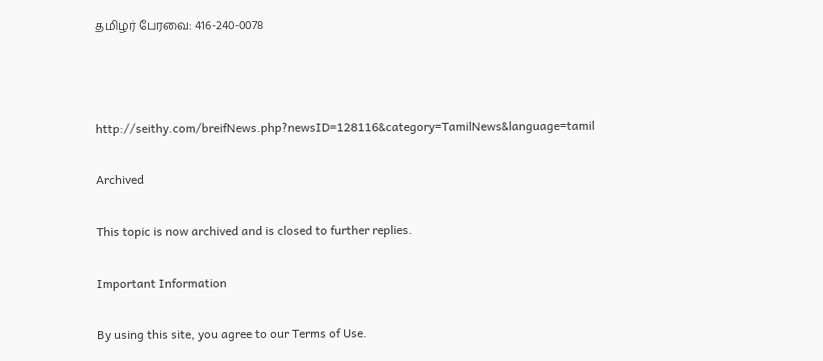தமிழர் பேரவை: 416-240-0078



http://seithy.com/breifNews.php?newsID=128116&category=TamilNews&language=tamil

Archived

This topic is now archived and is closed to further replies.

Important Information

By using this site, you agree to our Terms of Use.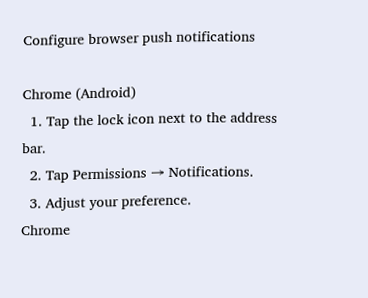Configure browser push notifications

Chrome (Android)
  1. Tap the lock icon next to the address bar.
  2. Tap Permissions → Notifications.
  3. Adjust your preference.
Chrome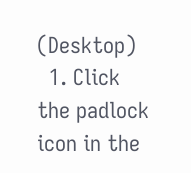(Desktop)
  1. Click the padlock icon in the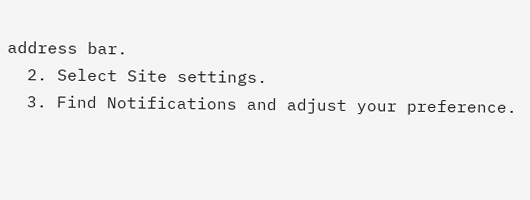address bar.
  2. Select Site settings.
  3. Find Notifications and adjust your preference.